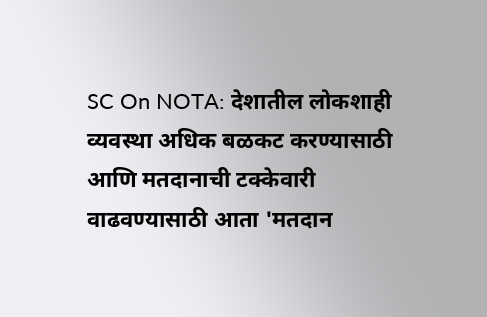SC On NOTA: देशातील लोकशाही व्यवस्था अधिक बळकट करण्यासाठी आणि मतदानाची टक्केवारी वाढवण्यासाठी आता 'मतदान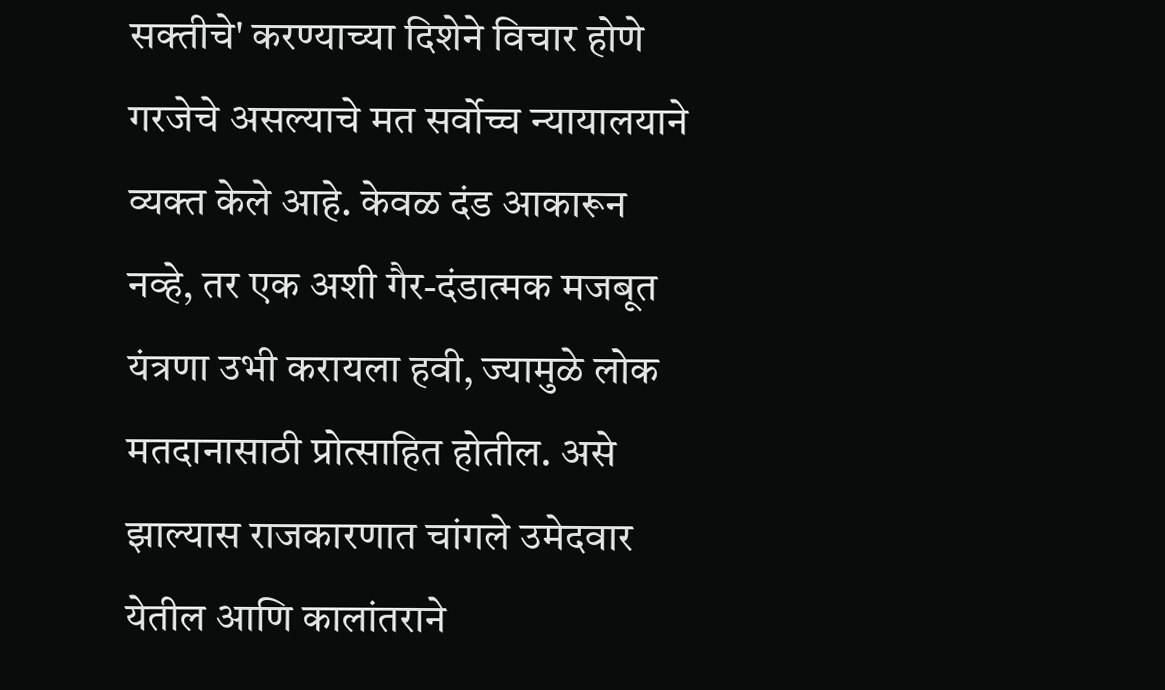सक्तीचे' करण्याच्या दिशेने विचार होणे गरजेचे असल्याचे मत सर्वोच्च न्यायालयाने व्यक्त केले आहे. केवळ दंड आकारून नव्हे, तर एक अशी गैर-दंडात्मक मजबूत यंत्रणा उभी करायला हवी, ज्यामुळे लोक मतदानासाठी प्रोत्साहित होतील. असे झाल्यास राजकारणात चांगले उमेदवार येतील आणि कालांतराने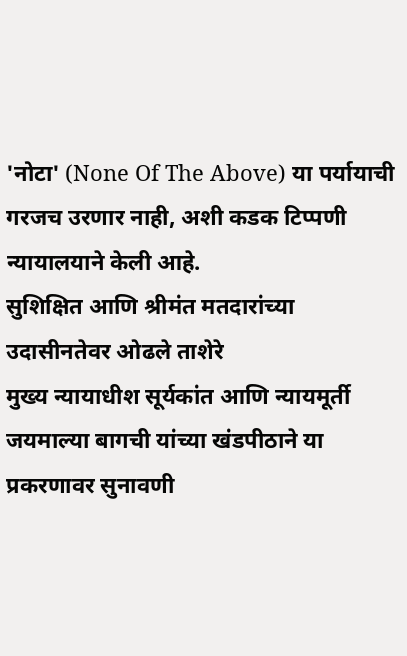'नोटा' (None Of The Above) या पर्यायाची गरजच उरणार नाही, अशी कडक टिप्पणी न्यायालयाने केली आहे.
सुशिक्षित आणि श्रीमंत मतदारांच्या उदासीनतेवर ओढले ताशेरे
मुख्य न्यायाधीश सूर्यकांत आणि न्यायमूर्ती जयमाल्या बागची यांच्या खंडपीठाने या प्रकरणावर सुनावणी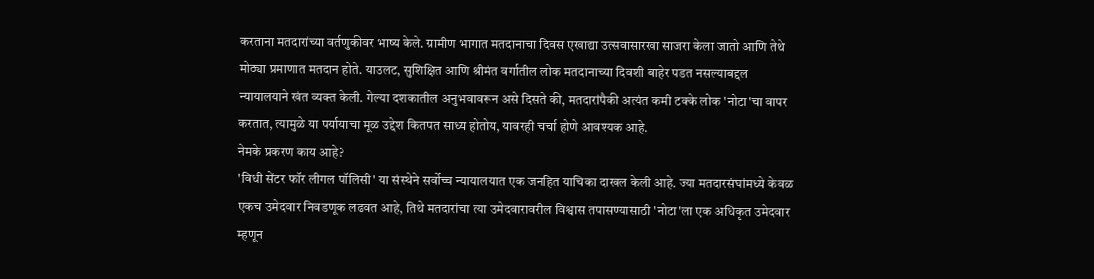करताना मतदारांच्या वर्तणुकीवर भाष्य केले. ग्रामीण भागात मतदानाचा दिवस एखाद्या उत्सवासारखा साजरा केला जातो आणि तेथे मोठ्या प्रमाणात मतदान होते. याउलट, सुशिक्षित आणि श्रीमंत वर्गातील लोक मतदानाच्या दिवशी बाहेर पडत नसल्याबद्दल न्यायालयाने खंत व्यक्त केली. गेल्या दशकातील अनुभवावरून असे दिसते की, मतदारांपैकी अत्यंत कमी टक्के लोक 'नोटा'चा वापर करतात, त्यामुळे या पर्यायाचा मूळ उद्देश कितपत साध्य होतोय, यावरही चर्चा होणे आवश्यक आहे.
नेमके प्रकरण काय आहे?
'विधी सेंटर फॉर लीगल पॉलिसी' या संस्थेने सर्वोच्च न्यायालयात एक जनहित याचिका दाखल केली आहे. ज्या मतदारसंघांमध्ये केवळ एकच उमेदवार निवडणूक लढवत आहे, तिथे मतदारांचा त्या उमेदवारावरील विश्वास तपासण्यासाठी 'नोटा'ला एक अधिकृत उमेदवार म्हणून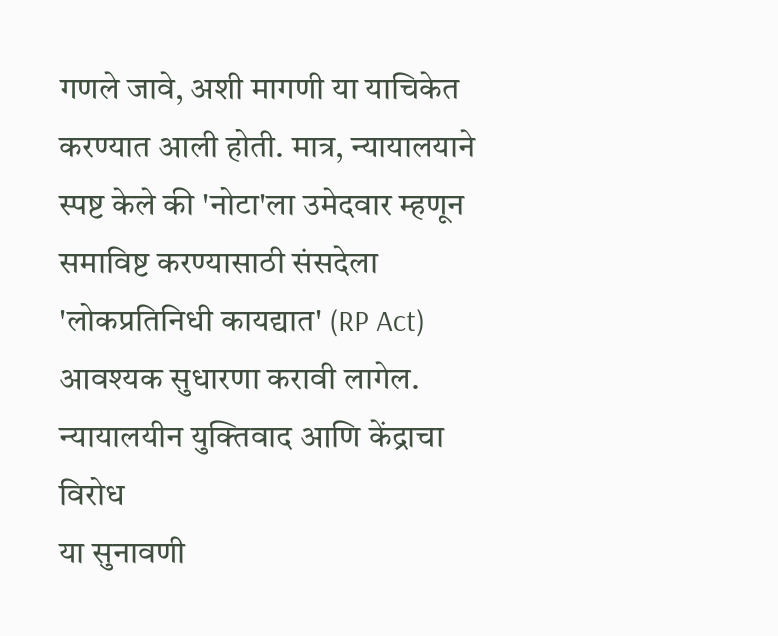गणले जावे, अशी मागणी या याचिकेत करण्यात आली होती. मात्र, न्यायालयाने स्पष्ट केले की 'नोटा'ला उमेदवार म्हणून समाविष्ट करण्यासाठी संसदेला 'लोकप्रतिनिधी कायद्यात' (RP Act) आवश्यक सुधारणा करावी लागेल.
न्यायालयीन युक्तिवाद आणि केंद्राचा विरोध
या सुनावणी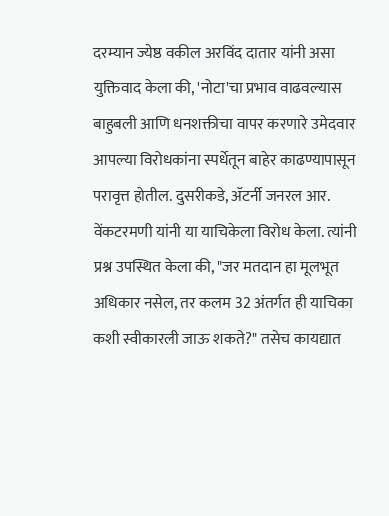दरम्यान ज्येष्ठ वकील अरविंद दातार यांनी असा युक्तिवाद केला की, 'नोटा'चा प्रभाव वाढवल्यास बाहुबली आणि धनशक्तीचा वापर करणारे उमेदवार आपल्या विरोधकांना स्पर्धेतून बाहेर काढण्यापासून परावृत्त होतील. दुसरीकडे, ॲटर्नी जनरल आर. वेंकटरमणी यांनी या याचिकेला विरोध केला. त्यांनी प्रश्न उपस्थित केला की, "जर मतदान हा मूलभूत अधिकार नसेल, तर कलम 32 अंतर्गत ही याचिका कशी स्वीकारली जाऊ शकते?" तसेच कायद्यात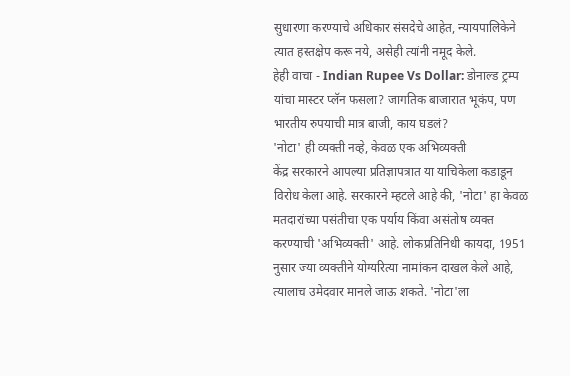सुधारणा करण्याचे अधिकार संसदेचे आहेत, न्यायपालिकेने त्यात हस्तक्षेप करू नये, असेही त्यांनी नमूद केले.
हेही वाचा - Indian Rupee Vs Dollar: डोनाल्ड ट्रम्प यांचा मास्टर प्लॅन फसला? जागतिक बाजारात भूकंप, पण भारतीय रुपयाची मात्र बाजी, काय घडलं?
'नोटा' ही व्यक्ती नव्हे, केवळ एक अभिव्यक्ती
केंद्र सरकारने आपल्या प्रतिज्ञापत्रात या याचिकेला कडाडून विरोध केला आहे. सरकारने म्हटले आहे की, 'नोटा' हा केवळ मतदारांच्या पसंतीचा एक पर्याय किंवा असंतोष व्यक्त करण्याची 'अभिव्यक्ती' आहे. लोकप्रतिनिधी कायदा, 1951 नुसार ज्या व्यक्तीने योग्यरित्या नामांकन दाखल केले आहे, त्यालाच उमेदवार मानले जाऊ शकते. 'नोटा'ला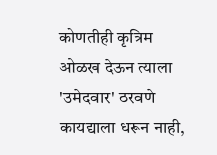कोणतीही कृत्रिम ओळख देऊन त्याला 'उमेदवार' ठरवणे कायद्याला धरून नाही,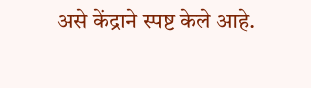असे केंद्राने स्पष्ट केले आहे.